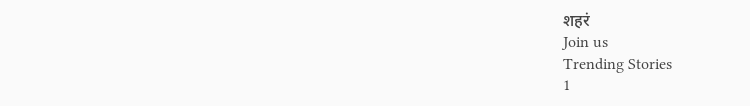शहरं
Join us
Trending Stories
1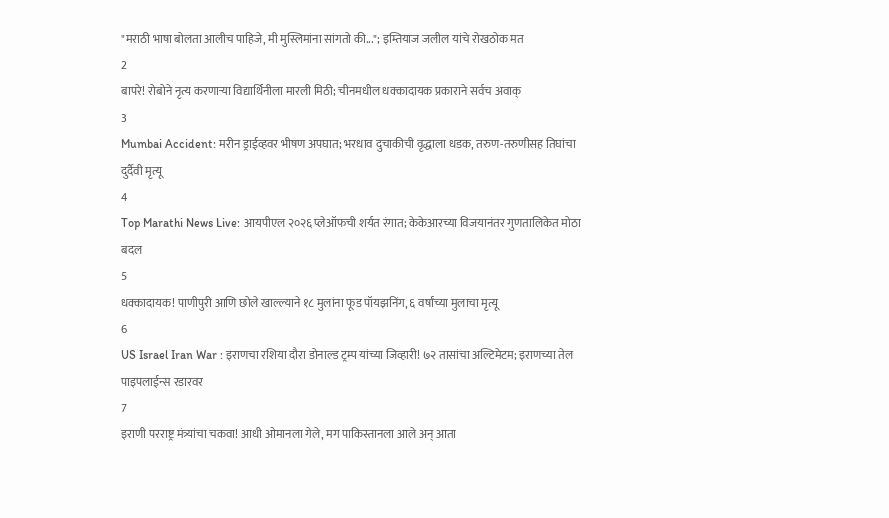"मराठी भाषा बोलता आलीच पाहिजे, मी मुस्लिमांना सांगतो की..."; इम्तियाज जलील यांचे रोखठोक मत
2
बापरे! रोबोने नृत्य करणाऱ्या विद्यार्थिनीला मारली मिठी; चीनमधील धक्कादायक प्रकाराने सर्वच अवाक्
3
Mumbai Accident: मरीन ड्राईव्हवर भीषण अपघात; भरधाव दुचाकीची वृद्धाला धडक, तरुण-तरुणीसह तिघांचा दुर्दैवी मृत्यू
4
Top Marathi News Live: आयपीएल २०२६ प्लेऑफची शर्यत रंगात; केकेआरच्या विजयानंतर गुणतालिकेत मोठा बदल
5
धक्कादायक! पाणीपुरी आणि छोले खाल्ल्याने १८ मुलांना फूड पॉयझनिंग, ६ वर्षांच्या मुलाचा मृत्यू
6
US Israel Iran War : इराणचा रशिया दौरा डोनाल्ड ट्रम्प यांच्या जिव्हारी! ७२ तासांचा अल्टिमेटम; इराणच्या तेल पाइपलाईन्स रडारवर
7
इराणी परराष्ट्र मंत्र्यांचा चकवा! आधी ओमानला गेले, मग पाकिस्तानला आले अन् आता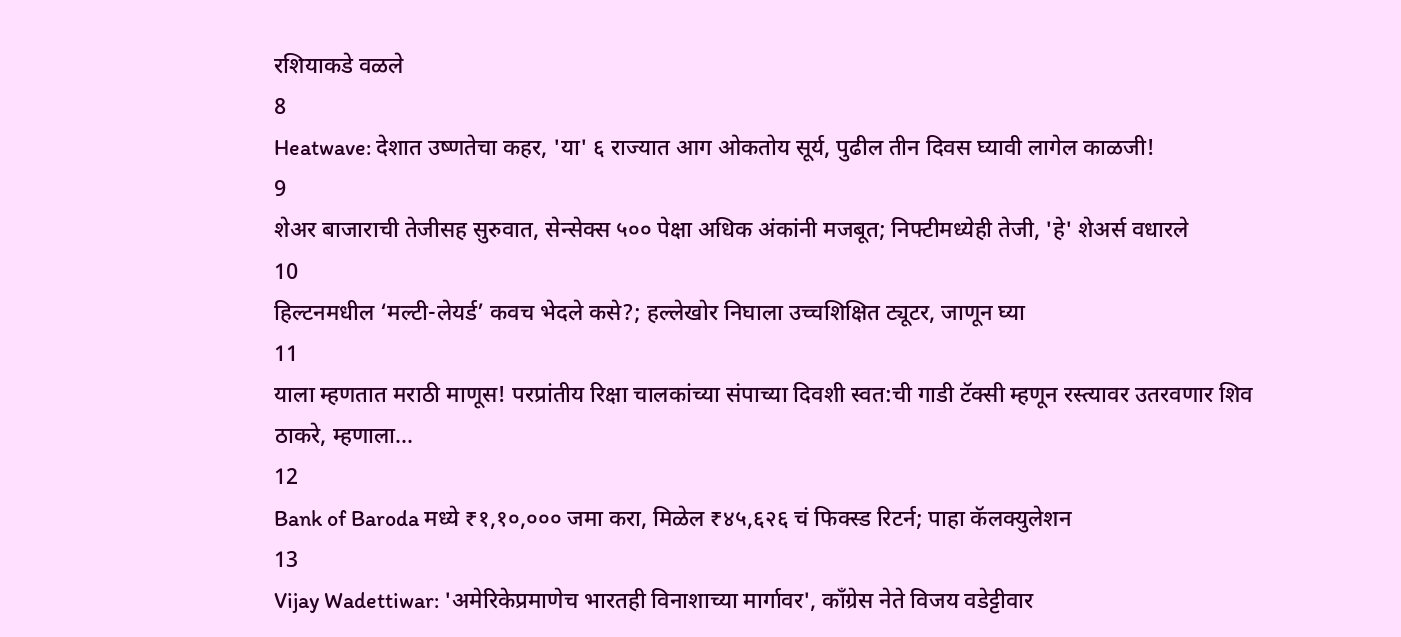रशियाकडे वळले
8
Heatwave: देशात उष्णतेचा कहर, 'या' ६ राज्यात आग ओकतोय सूर्य, पुढील तीन दिवस घ्यावी लागेल काळजी!
9
शेअर बाजाराची तेजीसह सुरुवात, सेन्सेक्स ५०० पेक्षा अधिक अंकांनी मजबूत; निफ्टीमध्येही तेजी, 'हे' शेअर्स वधारले
10
हिल्टनमधील ‘मल्टी-लेयर्ड’ कवच भेदले कसे?; हल्लेखोर निघाला उच्चशिक्षित ट्यूटर, जाणून घ्या
11
याला म्हणतात मराठी माणूस! परप्रांतीय रिक्षा चालकांच्या संपाच्या दिवशी स्वत:ची गाडी टॅक्सी म्हणून रस्त्यावर उतरवणार शिव ठाकरे, म्हणाला...
12
Bank of Baroda मध्ये ₹१,१०,००० जमा करा, मिळेल ₹४५,६२६ चं फिक्स्ड रिटर्न; पाहा कॅलक्युलेशन
13
Vijay Wadettiwar: 'अमेरिकेप्रमाणेच भारतही विनाशाच्या मार्गावर', काँग्रेस नेते विजय वडेट्टीवार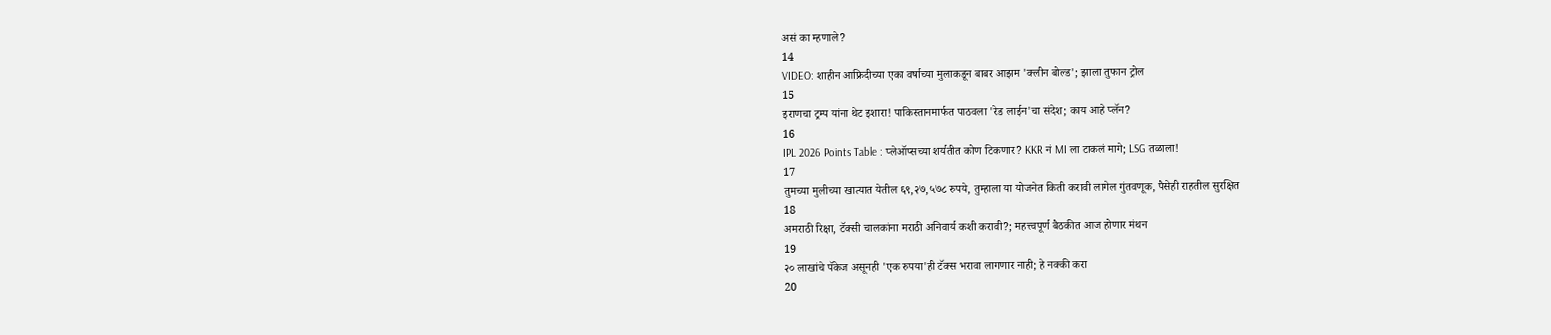असं का म्हणाले?
14
VIDEO: शाहीन आफ्रिदीच्या एका वर्षाच्या मुलाकडून बाबर आझम 'क्लीन बोल्ड'; झाला तुफान ट्रोल
15
इराणचा ट्रम्प यांना थेट इशारा! पाकिस्तानमार्फत पाठवला 'रेड लाईन'चा संदेश; काय आहे प्लॅन?
16
IPL 2026 Points Table : प्लेऑप्सच्या शर्यतीत कोण टिकणार? KKR नं MI ला टाकलं मागे; LSG तळाला!
17
तुमच्या मुलीच्या खात्यात येतील ६९,२७,५७८ रुपये, तुम्हाला या योजनेत किती करावी लागेल गुंतवणूक, पैसेही राहतील सुरक्षित
18
अमराठी रिक्षा, टॅक्सी चालकांना मराठी अनिवार्य कशी करावी?; महत्त्वपूर्ण बैठकीत आज होणार मंथन
19
२० लाखांचे पॅकेज असूनही 'एक रुपया'ही टॅक्स भरावा लागणार नाही; हे नक्की करा
20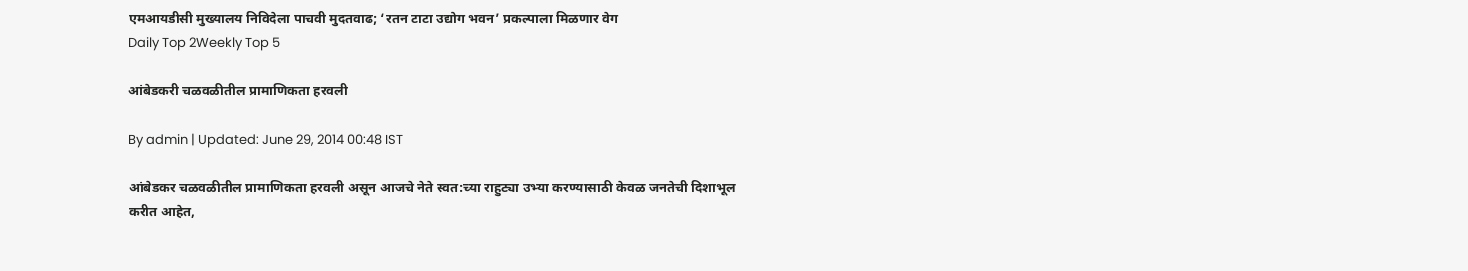एमआयडीसी मुख्यालय निविदेला पाचवी मुदतवाढ; ‘रतन टाटा उद्योग भवन’ प्रकल्पाला मिळणार वेग
Daily Top 2Weekly Top 5

आंबेडकरी चळवळीतील प्रामाणिकता हरवली

By admin | Updated: June 29, 2014 00:48 IST

आंबेडकर चळवळीतील प्रामाणिकता हरवली असून आजचे नेते स्वत:च्या राहुट्या उभ्या करण्यासाठी केवळ जनतेची दिशाभूल करीत आहेत,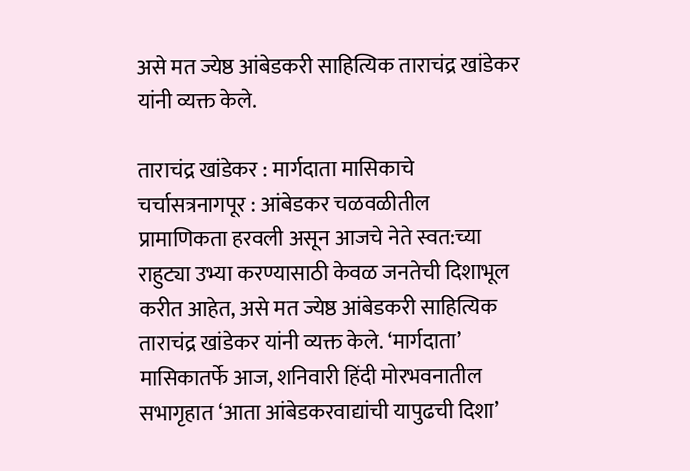असे मत ज्येष्ठ आंबेडकरी साहित्यिक ताराचंद्र खांडेकर यांनी व्यक्त केले.

ताराचंद्र खांडेकर : मार्गदाता मासिकाचे चर्चासत्रनागपूर : आंबेडकर चळवळीतील प्रामाणिकता हरवली असून आजचे नेते स्वत:च्या राहुट्या उभ्या करण्यासाठी केवळ जनतेची दिशाभूल करीत आहेत, असे मत ज्येष्ठ आंबेडकरी साहित्यिक ताराचंद्र खांडेकर यांनी व्यक्त केले. ‘मार्गदाता’ मासिकातर्फे आज, शनिवारी हिंदी मोरभवनातील सभागृहात ‘आता आंबेडकरवाद्यांची यापुढची दिशा’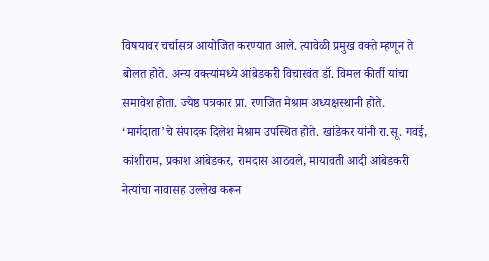विषयावर चर्चासत्र आयोजित करण्यात आले. त्यावेळी प्रमुख वक्ते म्हणून ते बोलत होते. अन्य वक्त्यांमध्ये आंबेडकरी विचारवंत डॉ. विमल कीर्ती यांचा समावेश होता. ज्येष्ठ पत्रकार प्रा. रणजित मेश्राम अध्यक्षस्थानी होते. ‘मार्गदाता’चे संपादक दिलेश मेश्राम उपस्थित होते. खांडेकर यांनी रा.सू. गवई, कांशीराम, प्रकाश आंबेडकर, रामदास आठवले, मायावती आदी आंबेडकरी नेत्यांचा नावासह उल्लेख करून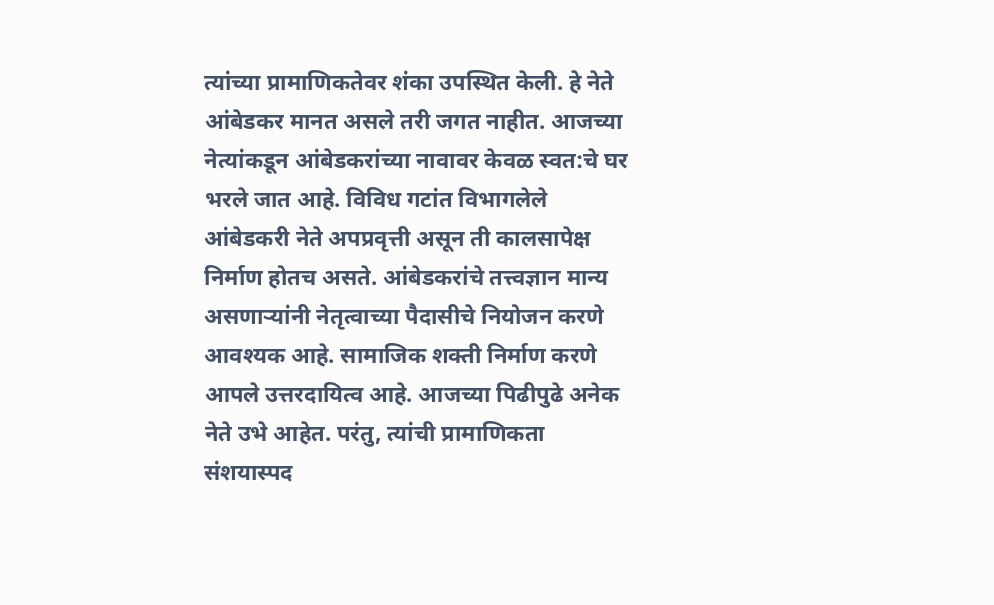त्यांच्या प्रामाणिकतेवर शंका उपस्थित केली. हे नेते आंबेडकर मानत असले तरी जगत नाहीत. आजच्या नेत्यांकडून आंबेडकरांच्या नावावर केवळ स्वत:चे घर भरले जात आहे. विविध गटांत विभागलेले आंबेडकरी नेते अपप्रवृत्ती असून ती कालसापेक्ष निर्माण होतच असते. आंबेडकरांचे तत्त्वज्ञान मान्य असणाऱ्यांनी नेतृत्वाच्या पैदासीचे नियोजन करणे आवश्यक आहे. सामाजिक शक्ती निर्माण करणे आपले उत्तरदायित्व आहे. आजच्या पिढीपुढे अनेक नेते उभे आहेत. परंतु, त्यांची प्रामाणिकता संशयास्पद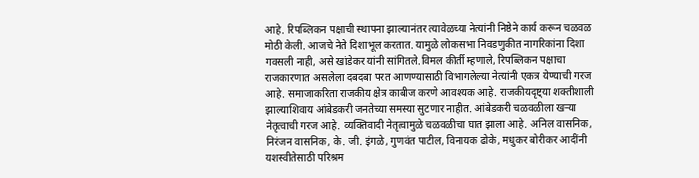आहे. रिपब्लिकन पक्षाची स्थापना झाल्यानंतर त्यावेळच्या नेत्यांनी निष्ठेने कार्य करून चळवळ मोठी केली. आजचे नेते दिशाभूल करतात. यामुळे लोकसभा निवडणुकीत नागरिकांना दिशा गवसली नाही, असे खांडेकर यांनी सांगितले.विमल कीर्ती म्हणाले, रिपब्लिकन पक्षाचा राजकारणात असलेला दबदबा परत आणण्यासाठी विभागलेल्या नेत्यांनी एकत्र येण्याची गरज आहे. समाजाकरिता राजकीय क्षेत्र काबीज करणे आवश्यक आहे. राजकीयदृष्ट्या शक्तीशाली झाल्याशिवाय आंबेडकरी जनतेच्या समस्या सुटणार नाहीत. आंबेडकरी चळवळीला खऱ्या नेतृत्वाची गरज आहे. व्यक्तिवादी नेतृत्वामुळे चळवळीचा घात झाला आहे. अनिल वासनिक, निरंजन वासनिक, के. जी. इंगळे, गुणवंत पाटील, विनायक ढोके, मधुकर बोरीकर आदींनी यशस्वीतेसाठी परिश्रम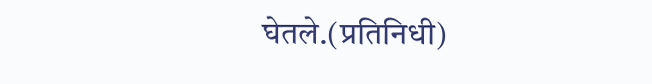घेतले.(प्रतिनिधी)